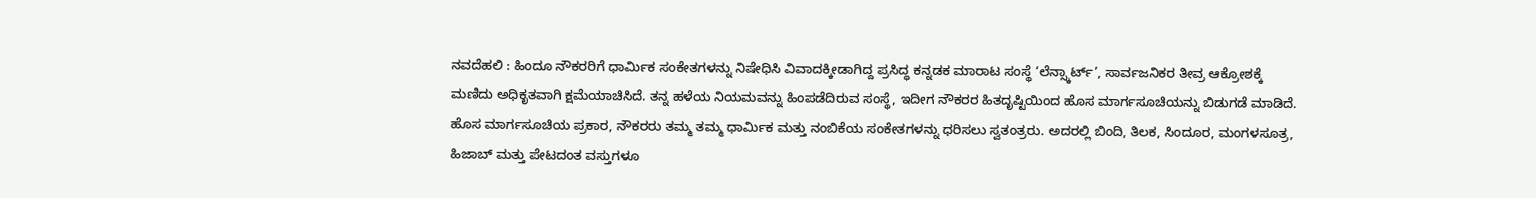ನವದೆಹಲಿ : ಹಿಂದೂ ನೌಕರರಿಗೆ ಧಾರ್ಮಿಕ ಸಂಕೇತಗಳನ್ನು ನಿಷೇಧಿಸಿ ವಿವಾದಕ್ಕೀಡಾಗಿದ್ದ ಪ್ರಸಿದ್ಧ ಕನ್ನಡಕ ಮಾರಾಟ ಸಂಸ್ಥೆ ‘ಲೆನ್ಸ್ಕಾರ್ಟ್’, ಸಾರ್ವಜನಿಕರ ತೀವ್ರ ಆಕ್ರೋಶಕ್ಕೆ ಮಣಿದು ಅಧಿಕೃತವಾಗಿ ಕ್ಷಮೆಯಾಚಿಸಿದೆ. ತನ್ನ ಹಳೆಯ ನಿಯಮವನ್ನು ಹಿಂಪಡೆದಿರುವ ಸಂಸ್ಥೆ, ಇದೀಗ ನೌಕರರ ಹಿತದೃಷ್ಟಿಯಿಂದ ಹೊಸ ಮಾರ್ಗಸೂಚಿಯನ್ನು ಬಿಡುಗಡೆ ಮಾಡಿದೆ.
ಹೊಸ ಮಾರ್ಗಸೂಚಿಯ ಪ್ರಕಾರ, ನೌಕರರು ತಮ್ಮ ತಮ್ಮ ಧಾರ್ಮಿಕ ಮತ್ತು ನಂಬಿಕೆಯ ಸಂಕೇತಗಳನ್ನು ಧರಿಸಲು ಸ್ವತಂತ್ರರು. ಅದರಲ್ಲಿ ಬಿಂದಿ, ತಿಲಕ, ಸಿಂದೂರ, ಮಂಗಳಸೂತ್ರ, ಹಿಜಾಬ್ ಮತ್ತು ಪೇಟದಂತ ವಸ್ತುಗಳೂ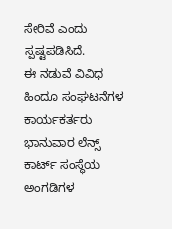ಸೇರಿವೆ ಎಂದು ಸ್ಪಷ್ಟಪಡಿಸಿದೆ.
ಈ ನಡುವೆ ವಿವಿಧ ಹಿಂದೂ ಸಂಘಟನೆಗಳ ಕಾರ್ಯಕರ್ತರು ಭಾನುವಾರ ಲೆನ್ಸ್ ಕಾರ್ಟ್ ಸಂಸ್ಥೆಯ ಅಂಗಡಿಗಳ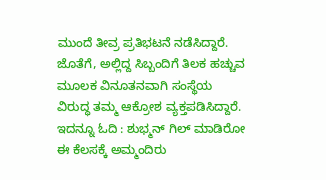ಮುಂದೆ ತೀವ್ರ ಪ್ರತಿಭಟನೆ ನಡೆಸಿದ್ದಾರೆ. ಜೊತೆಗೆ, ಅಲ್ಲಿದ್ದ ಸಿಬ್ಬಂದಿಗೆ ತಿಲಕ ಹಚ್ಚುವ ಮೂಲಕ ವಿನೂತನವಾಗಿ ಸಂಸ್ಥೆಯ ವಿರುದ್ಧ ತಮ್ಮ ಆಕ್ರೋಶ ವ್ಯಕ್ತಪಡಿಸಿದ್ದಾರೆ.
ಇದನ್ನೂ ಓದಿ : ಶುಭ್ಮನ್ ಗಿಲ್ ಮಾಡಿರೋ ಈ ಕೆಲಸಕ್ಕೆ ಅಮ್ಮಂದಿರು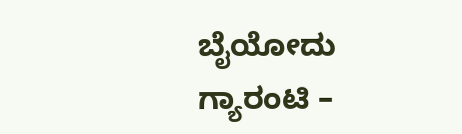ಬೈಯೋದು ಗ್ಯಾರಂಟಿ –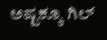ಅಷ್ಟಕ್ಕೂ ಗಿಲ್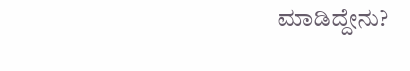ಮಾಡಿದ್ದೇನು?